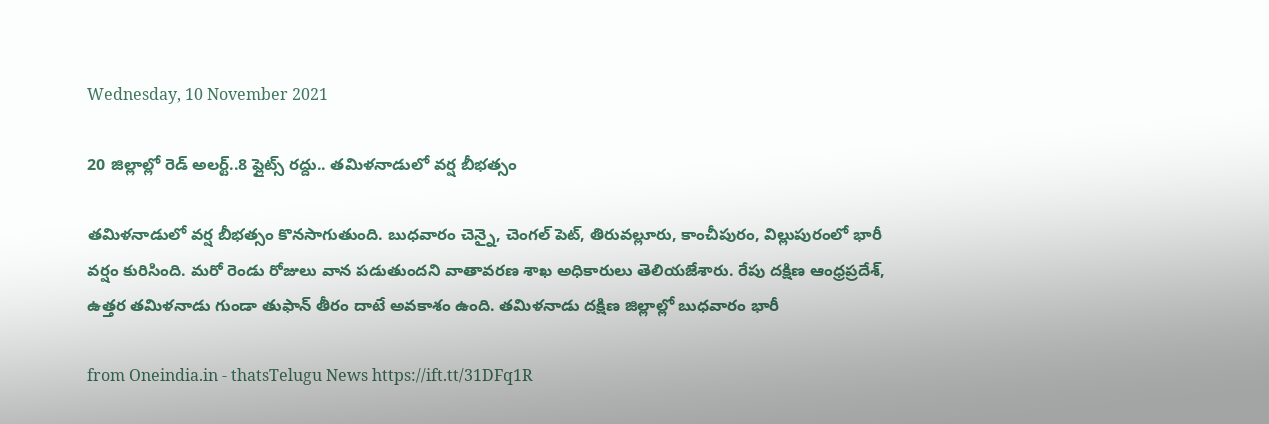Wednesday, 10 November 2021

20 జిల్లాల్లో రెడ్ అలర్ట్..8 ప్లైట్స్ రద్దు.. తమిళనాడులో వర్ష బీభత్సం

తమిళనాడులో వర్ష బీభత్సం కొనసాగుతుంది. బుధవారం చెన్నై, చెంగల్ పెట్, తిరువల్లూరు, కాంచీపురం, విల్లుపురంలో భారీ వర్షం కురిసింది. మరో రెండు రోజులు వాన పడుతుందని వాతావరణ శాఖ అధికారులు తెలియజేశారు. రేపు దక్షిణ ఆంధ్రప్రదేశ్, ఉత్తర తమిళనాడు గుండా తుఫాన్ తీరం దాటే అవకాశం ఉంది. తమిళనాడు దక్షిణ జిల్లాల్లో బుధవారం భారీ

from Oneindia.in - thatsTelugu News https://ift.tt/31DFq1R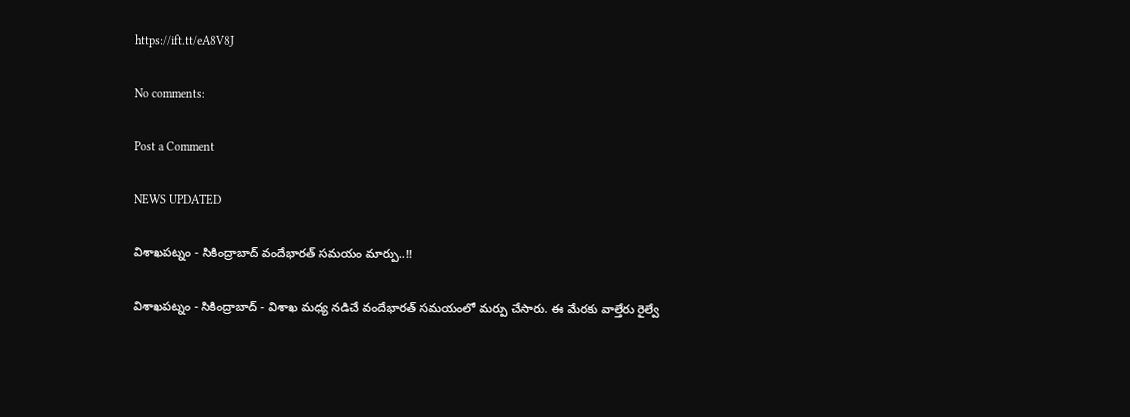https://ift.tt/eA8V8J

No comments:

Post a Comment

NEWS UPDATED

విశాఖపట్నం - సికింద్రాబాద్ వందేభారత్ సమయం మార్పు..!!

విశాఖపట్నం - సికింద్రాబాద్ - విశాఖ మధ్య నడిచే వందేభారత్ సమయంలో మర్పు చేసారు. ఈ మేరకు వాల్తేరు రైల్వే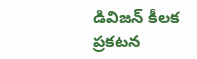డివిజన్ కీలక ప్రకటన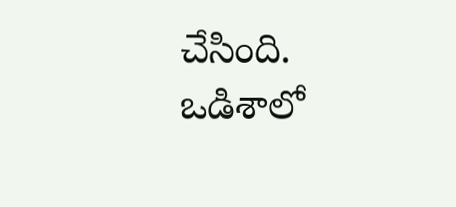చేసింది. ఒడిశాలో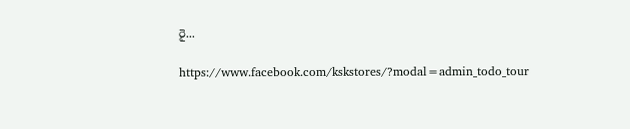రై...

https://www.facebook.com/kskstores/?modal=admin_todo_tour